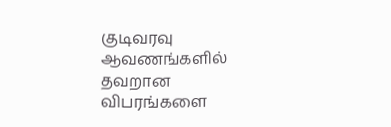குடிவரவு ஆவணங்களில் தவறான விபரங்களை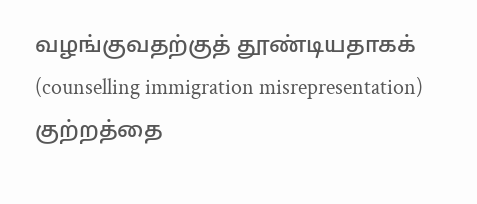வழங்குவதற்குத் தூண்டியதாகக் (counselling immigration misrepresentation) குற்றத்தை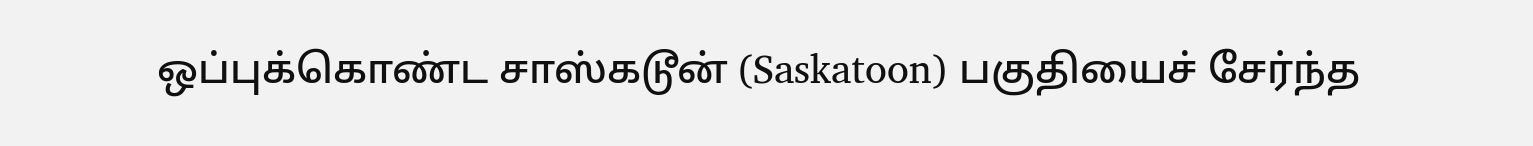ஒப்புக்கொண்ட சாஸ்கடூன் (Saskatoon) பகுதியைச் சேர்ந்த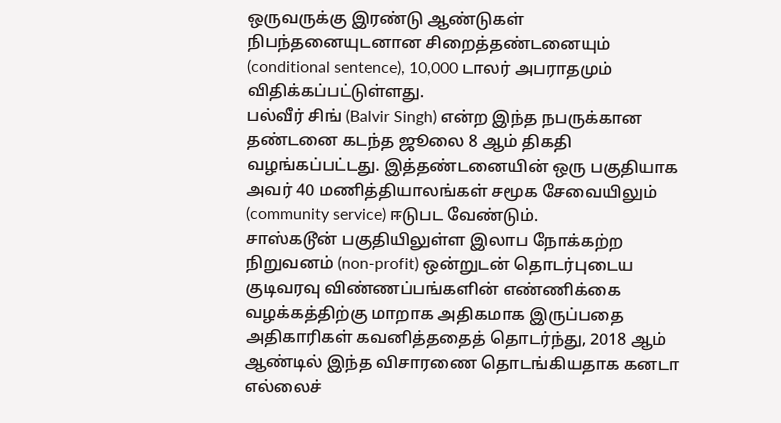ஒருவருக்கு இரண்டு ஆண்டுகள் நிபந்தனையுடனான சிறைத்தண்டனையும் (conditional sentence), 10,000 டாலர் அபராதமும் விதிக்கப்பட்டுள்ளது.
பல்வீர் சிங் (Balvir Singh) என்ற இந்த நபருக்கான தண்டனை கடந்த ஜூலை 8 ஆம் திகதி வழங்கப்பட்டது. இத்தண்டனையின் ஒரு பகுதியாக அவர் 40 மணித்தியாலங்கள் சமூக சேவையிலும் (community service) ஈடுபட வேண்டும்.
சாஸ்கடூன் பகுதியிலுள்ள இலாப நோக்கற்ற நிறுவனம் (non-profit) ஒன்றுடன் தொடர்புடைய குடிவரவு விண்ணப்பங்களின் எண்ணிக்கை வழக்கத்திற்கு மாறாக அதிகமாக இருப்பதை அதிகாரிகள் கவனித்ததைத் தொடர்ந்து, 2018 ஆம் ஆண்டில் இந்த விசாரணை தொடங்கியதாக கனடா எல்லைச்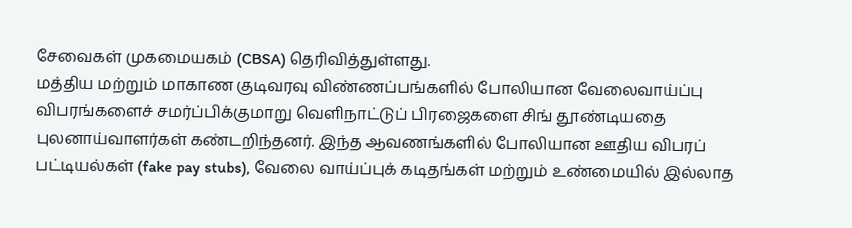சேவைகள் முகமையகம் (CBSA) தெரிவித்துள்ளது.
மத்திய மற்றும் மாகாண குடிவரவு விண்ணப்பங்களில் போலியான வேலைவாய்ப்பு விபரங்களைச் சமர்ப்பிக்குமாறு வெளிநாட்டுப் பிரஜைகளை சிங் தூண்டியதை புலனாய்வாளர்கள் கண்டறிந்தனர். இந்த ஆவணங்களில் போலியான ஊதிய விபரப் பட்டியல்கள் (fake pay stubs), வேலை வாய்ப்புக் கடிதங்கள் மற்றும் உண்மையில் இல்லாத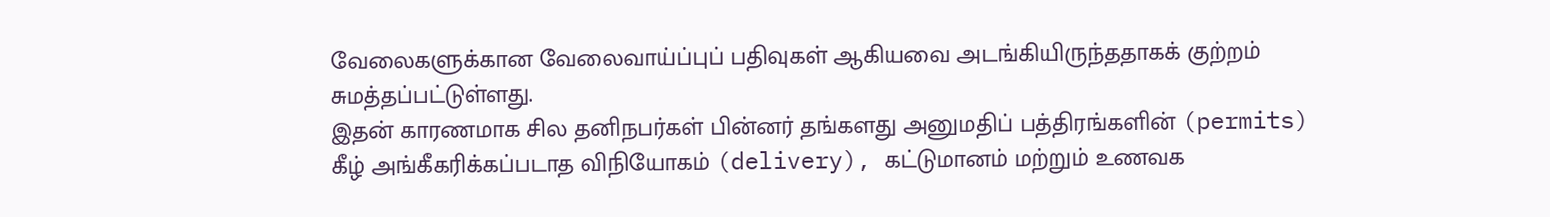வேலைகளுக்கான வேலைவாய்ப்புப் பதிவுகள் ஆகியவை அடங்கியிருந்ததாகக் குற்றம் சுமத்தப்பட்டுள்ளது.
இதன் காரணமாக சில தனிநபர்கள் பின்னர் தங்களது அனுமதிப் பத்திரங்களின் (permits) கீழ் அங்கீகரிக்கப்படாத விநியோகம் (delivery), கட்டுமானம் மற்றும் உணவக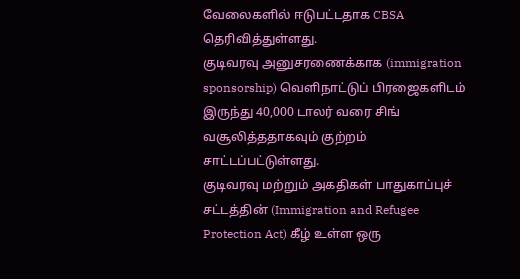வேலைகளில் ஈடுபட்டதாக CBSA தெரிவித்துள்ளது.
குடிவரவு அனுசரணைக்காக (immigration sponsorship) வெளிநாட்டுப் பிரஜைகளிடம் இருந்து 40,000 டாலர் வரை சிங் வசூலித்ததாகவும் குற்றம் சாட்டப்பட்டுள்ளது.
குடிவரவு மற்றும் அகதிகள் பாதுகாப்புச் சட்டத்தின் (Immigration and Refugee Protection Act) கீழ் உள்ள ஒரு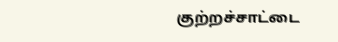குற்றச்சாட்டை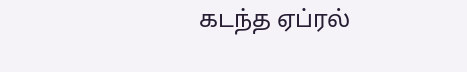கடந்த ஏப்ரல்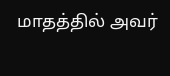மாதத்தில் அவர்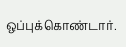ஒப்புக்கொண்டார்.